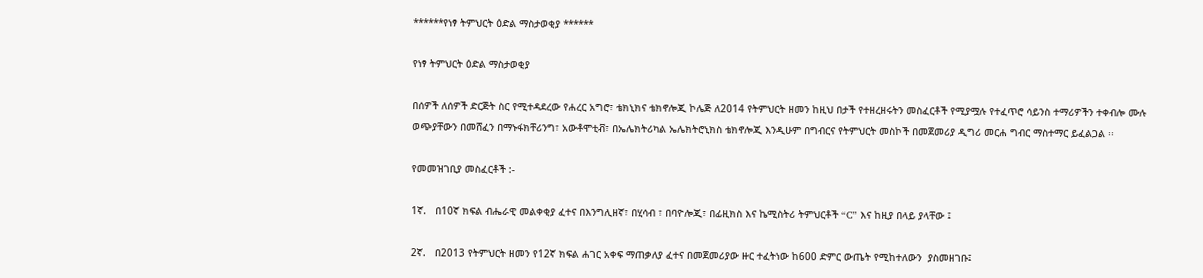******የነፃ ትምህርት ዕድል ማስታወቂያ ******

የነፃ ትምህርት ዕድል ማስታወቂያ

በሰዎች ለሰዎች ድርጅት ስር የሚተዳደረው የሐረር አግሮ፣ ቴክኒክና ቴክኖሎጂ ኮሌጅ ለ2014 የትምህርት ዘመን ከዚህ በታች የተዘረዘሩትን መስፈርቶች የሚያሟሉ የተፈጥሮ ሳይንስ ተማሪዎችን ተቀብሎ ሙሉ ወጭያቸውን በመሸፈን በማኑፋክቸሪንግ፣ አውቶሞቲቭ፣ በኤሌክትሪካል ኤሌክትሮኒክስ ቴክኖሎጂ እንዲሁም በግብርና የትምህርት መስኮች በመጀመሪያ ዲግሪ መርሐ ግብር ማስተማር ይፈልጋል ፡፡

የመመዝገቢያ መስፈርቶች :-

1ኛ.   በ10ኛ ክፍል ብሔራዊ መልቀቂያ ፈተና በእንግሊዘኛ፣ በሂሳብ ፣ በባዮሎጂ፣ በፊዚክስ እና ኬሚስትሪ ትምህርቶች “C” እና ከዚያ በላይ ያላቸው ፤

2ኛ.   በ2013 የትምህርት ዘመን የ12ኛ ክፍል ሐገር አቀፍ ማጠቃለያ ፈተና በመጀመሪያው ዙር ተፈትነው ከ600 ድምር ውጤት የሚከተለውን  ያስመዘገቡ፤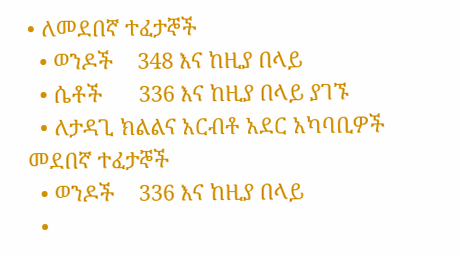• ለመደበኛ ተፈታኞች
  • ወንዶች    348 እና ከዚያ በላይ
  • ሴቶች      336 እና ከዚያ በላይ ያገኙ
  • ለታዳጊ ክልልና አርብቶ አደር አካባቢዎች መደበኛ ተፈታኞች
  • ወንዶች    336 እና ከዚያ በላይ
  •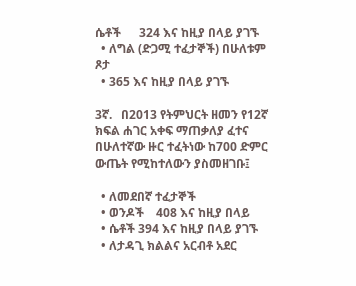ሴቶች      324 እና ከዚያ በላይ ያገኙ
  • ለግል (ድጋሚ ተፈታኞች) በሁለቱም ጾታ
  • 365 እና ከዚያ በላይ ያገኙ

3ኛ.   በ2013 የትምህርት ዘመን የ12ኛ ክፍል ሐገር አቀፍ ማጠቃለያ ፈተና በሁለተኛው ዙር ተፈትነው ከ700 ድምር ውጤት የሚከተለውን ያስመዘገቡ፤

  • ለመደበኛ ተፈታኞች
  • ወንዶች    408 እና ከዚያ በላይ
  • ሴቶች 394 እና ከዚያ በላይ ያገኙ
  • ለታዳጊ ክልልና አርብቶ አደር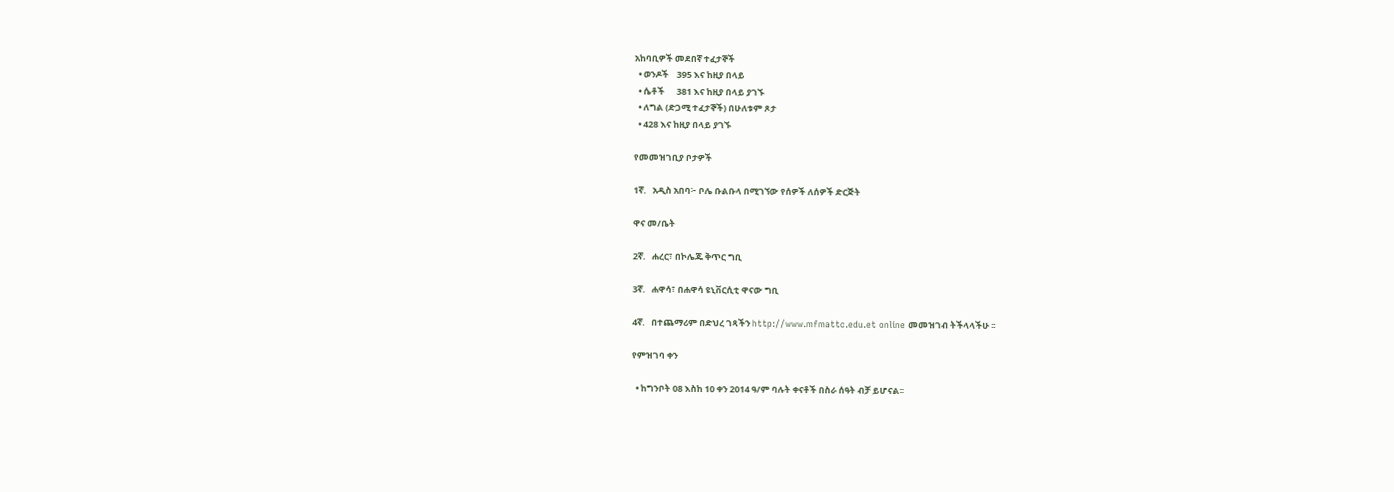አከባቢዎች መደበኛ ተፈታኞች
  • ወንዶች    395 እና ከዚያ በላይ
  • ሴቶች      381 እና ከዚያ በላይ ያገኙ
  • ለግል (ድጋሚ ተፈታኞች) በሁለቱም ጾታ
  • 428 እና ከዚያ በላይ ያገኙ

የመመዝገቢያ ቦታዎች

1ኛ.   አዲስ አበባ፦ ቦሌ ቡልቡላ በሚገኘው የሰዎች ለሰዎች ድርጅት

ዋና መ/ቤት

2ኛ.   ሐረር፣ በኮሌጁ ቅጥር ግቢ

3ኛ.   ሐዋሳ፣ በሐዋሳ ዩኒቨርሲቲ ዋናው ግቢ

4ኛ.   በተጨማሪም በድህረ ገጻችን http://www.mfmattc.edu.et online መመዝገብ ትችላላችሁ ፡፡

የምዝገባ ቀን

  • ከግንቦት 08 እስከ 10 ቀን 2014 ዓ/ም ባሉት ቀናቶች በስራ ሰዓት ብቻ ይሆናል፡፡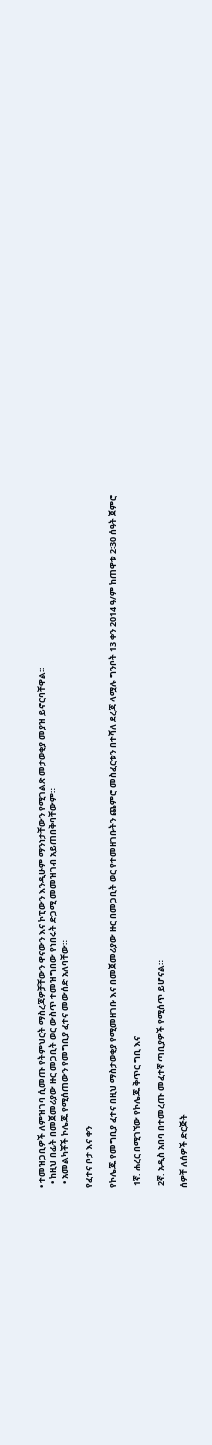• ተመዝጋቢዎች ለምዝገባ ሲመጡ የትምህርት ማስረጃዎቻቸውን ዋናውን እና ኮፒውን እንዲሁም ማንነታቸውን የሚገልጽ መታወቂያ መያዝ ይኖርባቸዋል፡፡
  • ከዚህ በፊት በመጀመሪያው ዙር መጋቢት ወር ውስጥ ተመዝግበው የነበሩት ድጋሚ መመዝገብ አይጠበቅባቸውም።
  • አመልካቾች ኮሌጁ የሚሰጠውን የመግቢያ ፈተና መውሰድ አለባቸው።

የፈተና ቦታ እና ቀን

የኮሌጁ የመግቢያ ፈተና በዚህ ማስታወቂያ የሚመዘገቡ እና በመጀመሪያው ዙር በመጋቢት ወር የተመዘገቡትን ጨምሮ መስፈርቱን በተሻለ ደረጃ ላሟሉ ግንቦት 13 ቀን 2014 ዓ/ም ከጠዋቱ 2፡30 ሰዓት ጀምሮ

 1ኛ. ሐረር በሚገኘው የኮሌጁ ቅጥር ግቢ እና

 2ኛ. አዲስ አበባ በተመረጡ መፈተኛ ጣቢያዎች የሚሰጥ ይሆናል።

ሰዎቸ ለሰዎች ድርጅት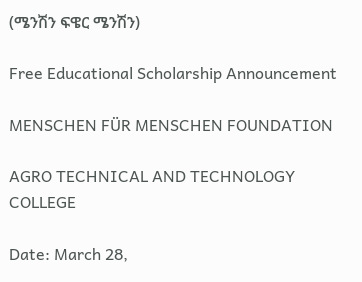(ሜንሽን ፍዌር ሜንሽን)

Free Educational Scholarship Announcement

MENSCHEN FÜR MENSCHEN FOUNDATION

AGRO TECHNICAL AND TECHNOLOGY COLLEGE

Date: March 28,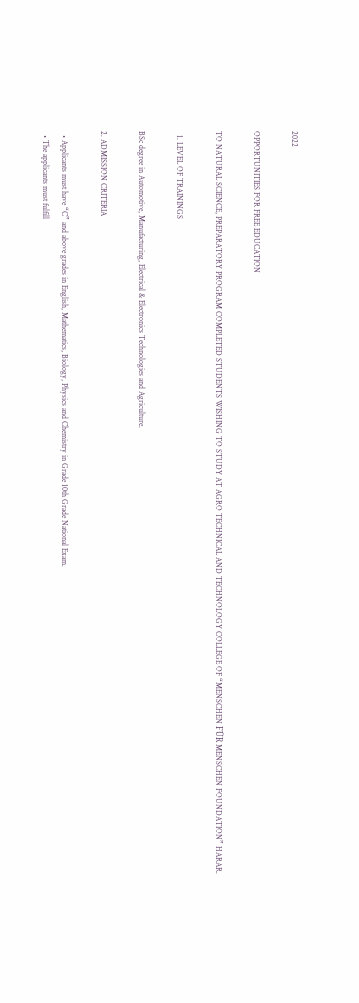2022

OPPORTUNITIES FOR FREE EDUCATION

TO NATURAL SCIENCE, PREPARATORY PROGRAM COMPLETED STUDENTS WISHING TO STUDY AT AGRO TECHNICAL AND TECHNOLOGY COLLEGE OF “MENSCHEN FÜR MENSCHEN FOUNDATION” HARAR.

  1. LEVEL OF TRAININGS

BSc degree in Automotive, Manufacturing, Electrical & Electronics Technologies and Agriculture.

2. ADMISSION CRITERIA

  • Applicants must have “C” and above grades in English, Mathematics, Biology, Physics and Chemistry in Grade 10th Grade National Exam.
  • The applicants must fulfill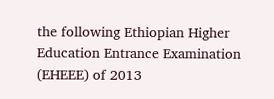the following Ethiopian Higher Education Entrance Examination (EHEEE) of 2013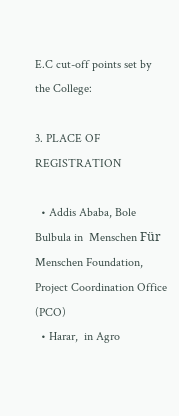E.C cut-off points set by the College:

3. PLACE OF REGISTRATION

  • Addis Ababa, Bole Bulbula in  Menschen Für Menschen Foundation, Project Coordination Office  (PCO)
  • Harar,  in Agro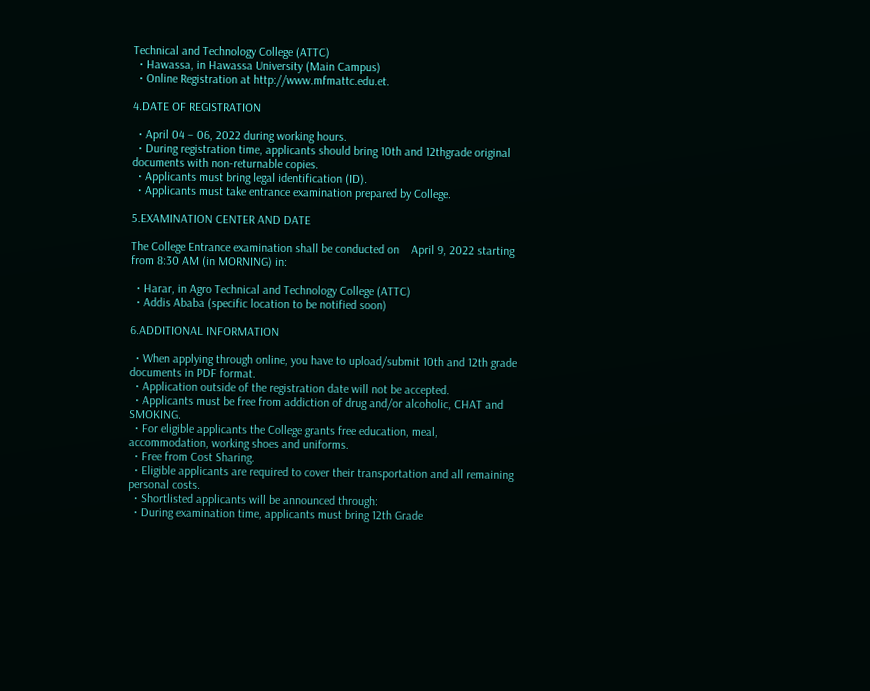Technical and Technology College (ATTC)
  • Hawassa, in Hawassa University (Main Campus)
  • Online Registration at http://www.mfmattc.edu.et.

4.DATE OF REGISTRATION

  • April 04 – 06, 2022 during working hours.
  • During registration time, applicants should bring 10th and 12thgrade original documents with non-returnable copies.
  • Applicants must bring legal identification (ID).
  • Applicants must take entrance examination prepared by College.

5.EXAMINATION CENTER AND DATE

The College Entrance examination shall be conducted on    April 9, 2022 starting from 8:30 AM (in MORNING) in:

  • Harar, in Agro Technical and Technology College (ATTC)
  • Addis Ababa (specific location to be notified soon)

6.ADDITIONAL INFORMATION

  • When applying through online, you have to upload/submit 10th and 12th grade documents in PDF format.
  • Application outside of the registration date will not be accepted.
  • Applicants must be free from addiction of drug and/or alcoholic, CHAT and SMOKING.
  • For eligible applicants the College grants free education, meal, accommodation, working shoes and uniforms.
  • Free from Cost Sharing.
  • Eligible applicants are required to cover their transportation and all remaining personal costs.
  • Shortlisted applicants will be announced through:
  • During examination time, applicants must bring 12th Grade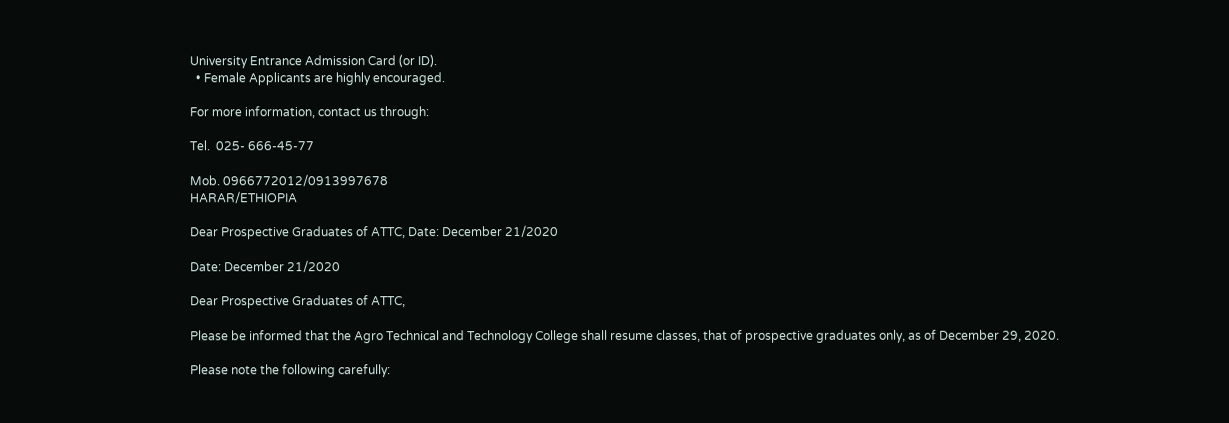University Entrance Admission Card (or ID).
  • Female Applicants are highly encouraged.

For more information, contact us through:

Tel.  025- 666-45-77

Mob. 0966772012/0913997678
HARAR/ETHIOPIA

Dear Prospective Graduates of ATTC, Date: December 21/2020

Date: December 21/2020

Dear Prospective Graduates of ATTC,

Please be informed that the Agro Technical and Technology College shall resume classes, that of prospective graduates only, as of December 29, 2020.

Please note the following carefully: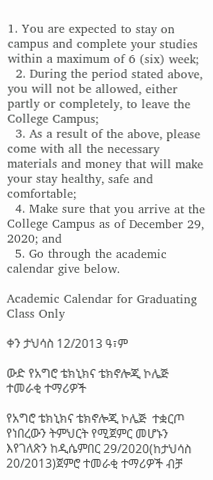1. You are expected to stay on campus and complete your studies within a maximum of 6 (six) week;
  2. During the period stated above, you will not be allowed, either partly or completely, to leave the College Campus;
  3. As a result of the above, please come with all the necessary materials and money that will make your stay healthy, safe and comfortable;
  4. Make sure that you arrive at the College Campus as of December 29, 2020; and
  5. Go through the academic calendar give below.

Academic Calendar for Graduating Class Only

ቀን ታህሳስ 12/2013 ዓ፣ም

ውድ የአግሮ ቴክኒክና ቴክኖሎጂ ኮሌጅ ተመራቂ ተማሪዎች

የአግሮ ቴክኒክና ቴክኖሎጂ ኮሌጅ  ተቋርጦ የነበረውን ትምህርት የሚጀምር መሆኑን እየገለጽን ከዲሴምበር 29/2020(ከታህሳስ 20/2013)ጀምሮ ተመራቂ ተማሪዎች ብቻ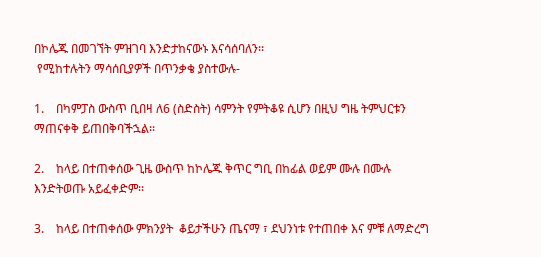በኮሌጁ በመገኘት ምዝገባ እንድታከናውኑ እናሳሰባለን፡፡
 የሚከተሉትን ማሳሰቢያዎች በጥንቃቄ ያስተውሉ-

1.    በካምፓስ ውስጥ ቢበዛ ለ6 (ስድስት) ሳምንት የምትቆዩ ሲሆን በዚህ ግዜ ትምህርቱን ማጠናቀቅ ይጠበቅባችኋል፡፡

2.    ከላይ በተጠቀሰው ጊዜ ውስጥ ከኮሌጁ ቅጥር ግቢ በከፊል ወይም ሙሉ በሙሉ እንድትወጡ አይፈቀድም፡፡

3.    ከላይ በተጠቀሰው ምክንያት  ቆይታችሁን ጤናማ ፣ ደህንነቱ የተጠበቀ እና ምቹ ለማድረግ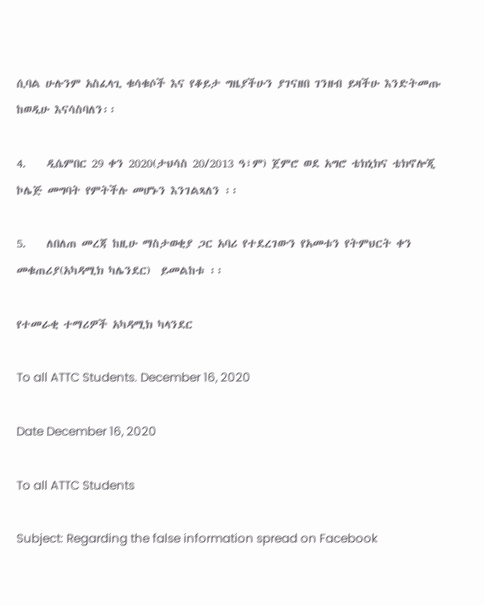ሲባል ሁሉንም አስፈላጊ ቁሳቁሶች እና የቆይታ ግዜያችሁን ያገናዘበ ገንዘብ ይዛችሁ እንድትመጡ ከወዲሁ እናሳስባለን፡፡

4.    ዲሴምበር 29 ቀን 2020(ታህሳስ 20/2013 ዓ፣ም) ጀምሮ ወደ አግሮ ቴክኒክና ቴክኖሎጂ ኮሌጅ መግባት የምትችሉ መሆኑን እንገልጻለን ፡፡

5.    ለበለጠ መረጃ ከዚሁ ማስታወቂያ ጋር አባሪ የተደረገውን የአመቱን የትምህርት ቀን መቁጠሪያ(አካዳሚክ ካሌንደር)  ይመልከቱ ፡፡

የተመራቂ ተማሪዎች አካዳሚክ ካላንደር

To all ATTC Students. December 16, 2020

Date December 16, 2020

To all ATTC Students

Subject: Regarding the false information spread on Facebook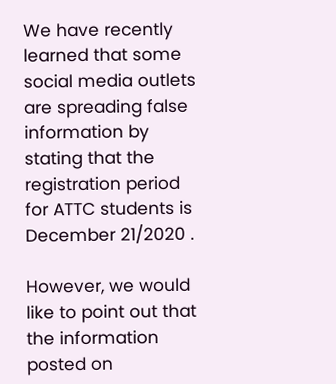We have recently learned that some social media outlets are spreading false information by stating that the registration period for ATTC students is December 21/2020 .

However, we would like to point out that the information posted on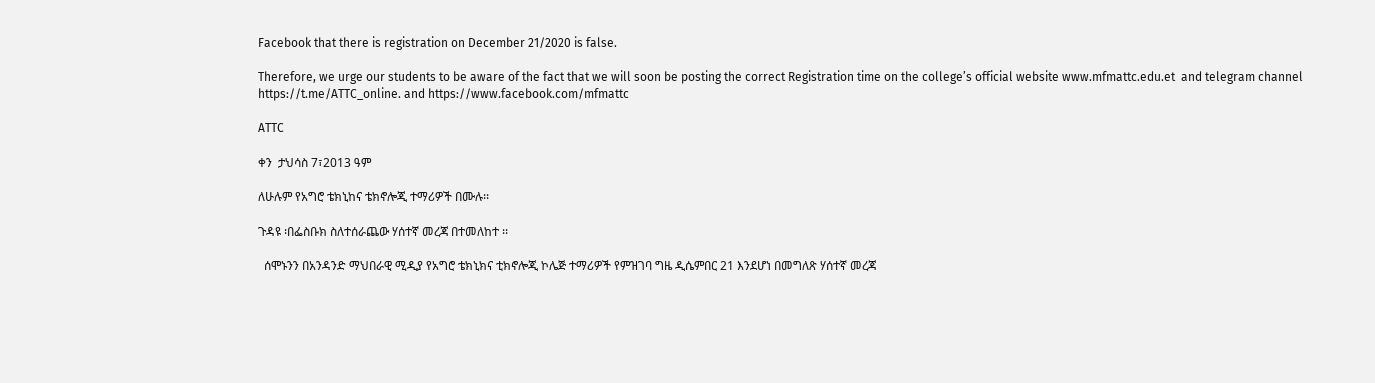Facebook that there is registration on December 21/2020 is false.

Therefore, we urge our students to be aware of the fact that we will soon be posting the correct Registration time on the college’s official website www.mfmattc.edu.et  and telegram channel  https://t.me/ATTC_online. and https://www.facebook.com/mfmattc

ATTC

ቀን  ታህሳስ 7፣2013 ዓም

ለሁሉም የአግሮ ቴክኒከና ቴክኖሎጂ ተማሪዎች በሙሉ፡፡

ጉዳዩ ፡በፌስቡክ ስለተሰራጨው ሃሰተኛ መረጃ በተመለከተ ፡፡

  ሰሞኑንን በአንዳንድ ማህበራዊ ሚዲያ የአግሮ ቴክኒክና ቲክኖሎጂ ኮሌጅ ተማሪዎች የምዝገባ ግዜ ዲሴምበር 21 እንደሆነ በመግለጽ ሃሰተኛ መረጃ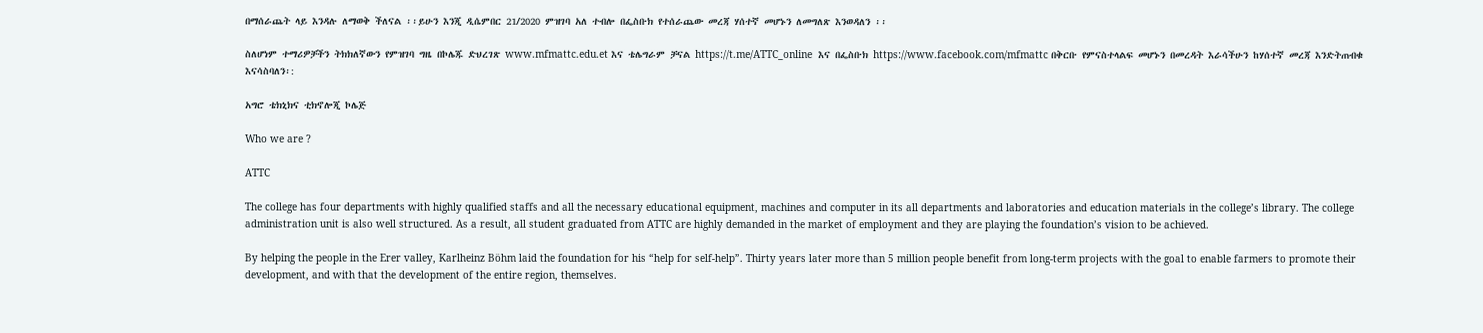በማሰራጨት ላይ እንዳሉ ለማወቅ ችለናል ፡፡ይሁን እንጂ ዲሴምበር 21/2020 ምዝገባ አለ ተብሎ በፌስቡክ የተሰራጨው መረጃ ሃሰተኛ መሆኑን ለመግለጽ እንወዳለን ፡፡

ስለሆነም ተማሪዎቻችን ትክክለኛውን የምዝገባ ግዜ በኮሌጁ ድህረገጽ www.mfmattc.edu.et እና ቴሌግራም ቻናል https://t.me/ATTC_online  እና በፌስቡክ https://www.facebook.com/mfmattc በቅርቡ የምናስተላልፍ መሆኑን በመረዳት እራሳችሁን ከሃሰተኛ መረጃ እንድትጠብቁ እናሳስባለን፡:

አግሮ ቴክኒክና ቲክኖሎጂ ኮሌጅ

Who we are ?

ATTC

The college has four departments with highly qualified staffs and all the necessary educational equipment, machines and computer in its all departments and laboratories and education materials in the college’s library. The college administration unit is also well structured. As a result, all student graduated from ATTC are highly demanded in the market of employment and they are playing the foundation’s vision to be achieved.

By helping the people in the Erer valley, Karlheinz Böhm laid the foundation for his “help for self-help”. Thirty years later more than 5 million people benefit from long-term projects with the goal to enable farmers to promote their development, and with that the development of the entire region, themselves.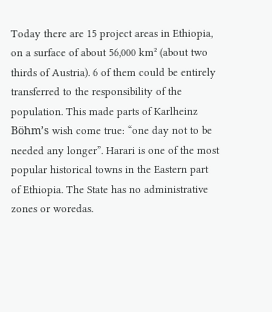Today there are 15 project areas in Ethiopia, on a surface of about 56,000 km² (about two thirds of Austria). 6 of them could be entirely transferred to the responsibility of the population. This made parts of Karlheinz Böhm’s wish come true: “one day not to be needed any longer”. Harari is one of the most popular historical towns in the Eastern part of Ethiopia. The State has no administrative zones or woredas.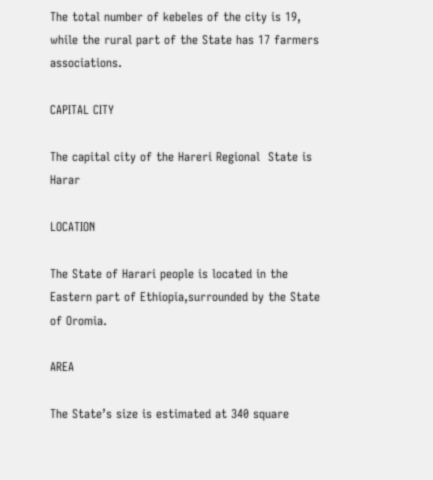The total number of kebeles of the city is 19, while the rural part of the State has 17 farmers associations.

CAPITAL CITY

The capital city of the Hareri Regional  State is Harar

LOCATION

The State of Harari people is located in the Eastern part of Ethiopia,surrounded by the State of Oromia.

AREA

The State’s size is estimated at 340 square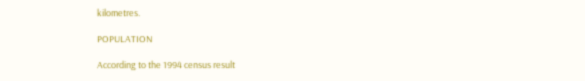kilometres.

POPULATION

According to the 1994 census result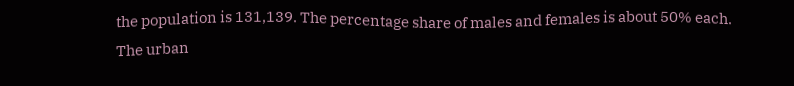the population is 131,139. The percentage share of males and females is about 50% each. The urban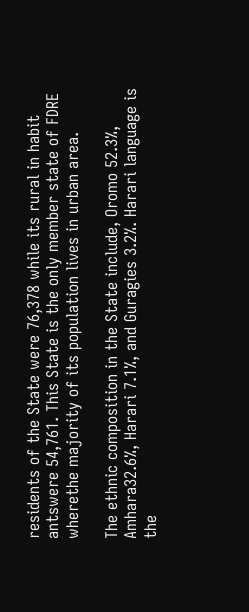residents of the State were 76,378 while its rural in habit antswere 54,761. This State is the only member state of FDRE wherethe majority of its population lives in urban area.

The ethnic composition in the State include, Oromo 52.3%, Amhara32.6%, Harari 7.1%, and Guragies 3.2%. Harari language is the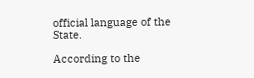official language of the State.

According to the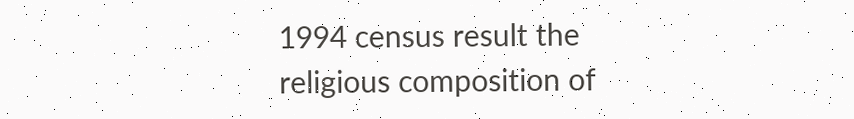1994 census result the religious composition of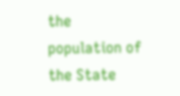the population of the State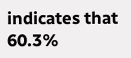indicates that 60.3%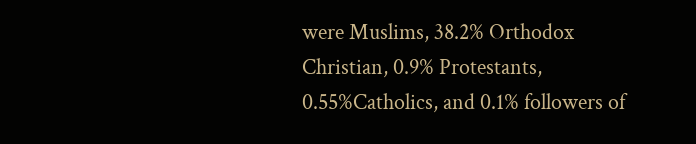were Muslims, 38.2% Orthodox Christian, 0.9% Protestants, 0.55%Catholics, and 0.1% followers of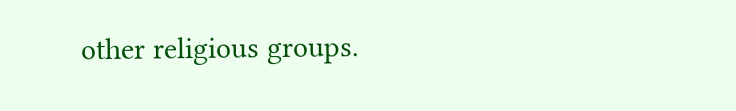other religious groups.